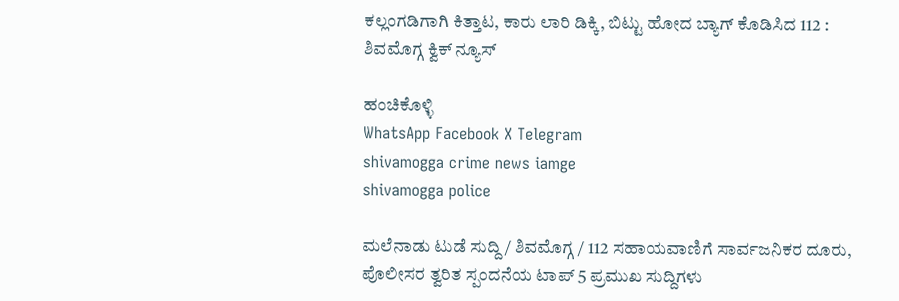ಕಲ್ಲಂಗಡಿಗಾಗಿ ಕಿತ್ತಾಟ, ಕಾರು ಲಾರಿ ಡಿಕ್ಕಿ, ಬಿಟ್ಟು ಹೋದ ಬ್ಯಾಗ್ ಕೊಡಿಸಿದ 112 : ಶಿವಮೊಗ್ಗ ಕ್ವಿಕ್ ನ್ಯೂಸ್

ಹಂಚಿಕೊಳ್ಳಿ
WhatsApp Facebook X Telegram
shivamogga crime news iamge
shivamogga police

ಮಲೆನಾಡು ಟುಡೆ ಸುದ್ದಿ / ಶಿವಮೊಗ್ಗ / 112 ಸಹಾಯವಾಣಿಗೆ ಸಾರ್ವಜನಿಕರ ದೂರು, ಪೊಲೀಸರ ತ್ವರಿತ ಸ್ಪಂದನೆಯ ಟಾಪ್ 5 ಪ್ರಮುಖ ಸುದ್ದಿಗಳು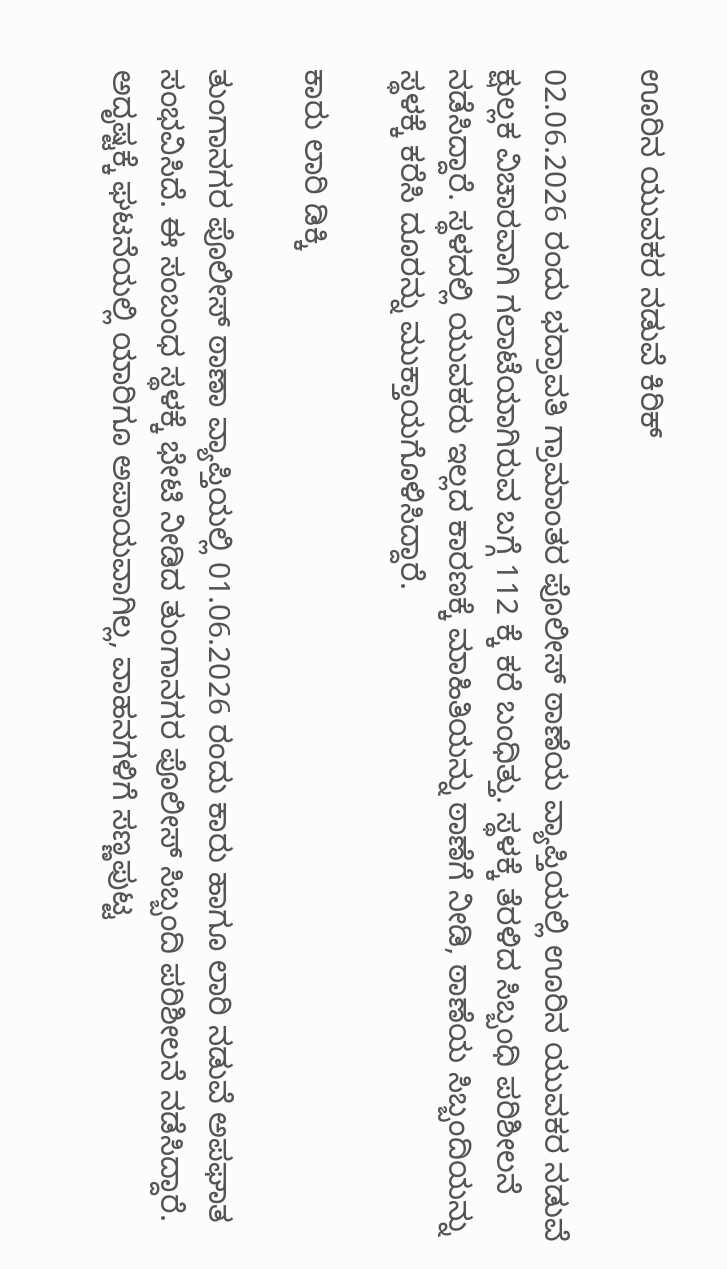ಊರಿನ ಯುವಕರ ನಡುವೆ ಕಿರಿಕ್

02.06.2026 ರಂದು ಭದ್ರಾವತಿ ಗ್ರಾಮಾಂತರ ಪೊಲೀಸ್ ಠಾಣೆಯ ವ್ಯಾಪ್ತಿಯಲ್ಲಿ ಊರಿನ ಯುವಕರ ನಡುವೆ ಕ್ಷುಲ್ಲಕ ವಿಚಾರವಾಗಿ ಗಲಾಟೆಯಾಗಿರುವ ಬಗ್ಗೆ 112 ಕ್ಕೆ ಕರೆ ಬಂಧಿತ್ತು. ಸ್ಥಳಕ್ಕೆ ತೆರಳಿದ ಸಿಬ್ಬಂಧಿ ಪರಿಶೀಲನೆ ನಡೆಸಿದ್ದಾರೆ. ಸ್ಥಳದಲ್ಲಿ ಯುವಕರು ಇಲ್ಲದ ಕಾರಣಕ್ಕೆ ಮಾಹಿತಿಯನ್ನು ಠಾಣೆಗೆ ನೀಡಿ, ಠಾಣೆಯ ಸಿಬ್ಬಂದಿಯನ್ನು ಸ್ಥಳಕ್ಕೆ ಕರೆಸಿ ದೂರನ್ನು ಮುಕ್ತಾಯಗೊಳಿಸಿದ್ದಾರೆ.

ಕಾರು ಲಾರಿ ಡಿಕ್ಕಿ

ತುಂಗಾನಗರ ಪೊಲೀಸ್ ಠಾಣಾ ವ್ಯಾಪ್ತಿಯಲ್ಲಿ 01.06.2026 ರಂದು ಕಾರು ಹಾಗೂ ಲಾರಿ ನಡುವೆ ಅಪಘಾತ ಸಂಭವಿಸಿದೆ. ಈ ಸಂಬಂಧ ಸ್ಥಳಕ್ಕೆ ಭೇಟಿ ನೀಡಿದ ತುಂಗಾನಗರ ಪೊಲೀಸ್ ಸಿಬ್ಬಂದಿ ಪರಿಶೀಲನೆ ನಡೆಸಿದ್ದಾರೆ. ಅದೃಷ್ಟಕ್ಕೆ ಘಟನೆಯಲ್ಲಿ ಯಾರಿಗೂ ಅಪಾಯವಾಗಿಲ್ಲ, ವಾಹನಗಳಿಗೆ ಸಣ್ಣಪುಟ್ಟ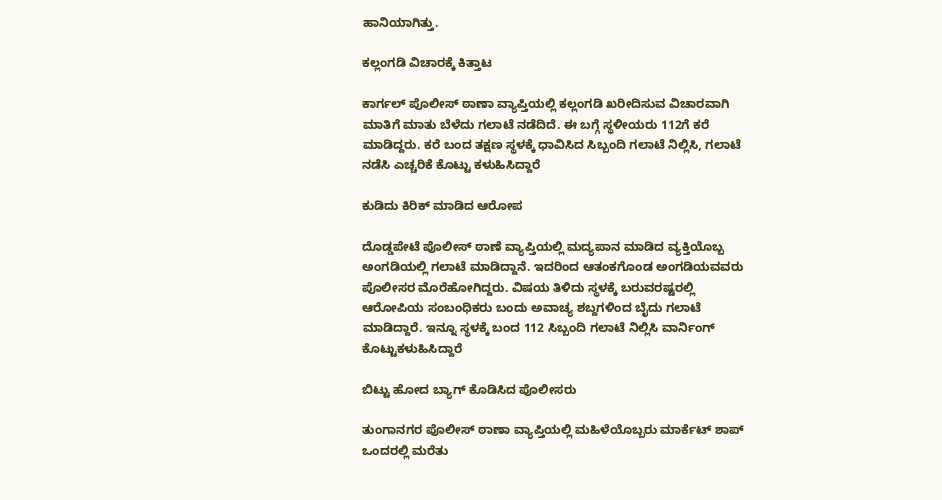ಹಾನಿಯಾಗಿತ್ತು.

ಕಲ್ಲಂಗಡಿ ವಿಚಾರಕ್ಕೆ ಕಿತ್ತಾಟ

ಕಾರ್ಗಲ್ ಪೊಲೀಸ್ ಠಾಣಾ ವ್ಯಾಪ್ತಿಯಲ್ಲಿ ಕಲ್ಲಂಗಡಿ ಖರೀದಿಸುವ ವಿಚಾರವಾಗಿ ಮಾತಿಗೆ ಮಾತು ಬೆಳೆದು ಗಲಾಟೆ ನಡೆದಿದೆ. ಈ ಬಗ್ಗೆ ಸ್ಥಳೀಯರು 112ಗೆ ಕರೆ ಮಾಡಿದ್ದರು. ಕರೆ ಬಂದ ತಕ್ಷಣ ಸ್ಥಳಕ್ಕೆ ಧಾವಿಸಿದ ಸಿಬ್ಬಂದಿ ಗಲಾಟೆ ನಿಲ್ಲಿಸಿ, ಗಲಾಟೆ ನಡೆಸಿ ಎಚ್ಚರಿಕೆ ಕೊಟ್ಟು ಕಳುಹಿಸಿದ್ದಾರೆ

ಕುಡಿದು ಕಿರಿಕ್ ಮಾಡಿದ ಆರೋಪ

ದೊಡ್ಡಪೇಟೆ ಪೊಲೀಸ್ ಠಾಣೆ ವ್ಯಾಪ್ತಿಯಲ್ಲಿ ಮದ್ಯಪಾನ ಮಾಡಿದ ವ್ಯಕ್ತಿಯೊಬ್ಬ ಅಂಗಡಿಯಲ್ಲಿ ಗಲಾಟೆ ಮಾಡಿದ್ದಾನೆ. ಇದರಿಂದ ಆತಂಕಗೊಂಡ ಅಂಗಡಿಯವವರು ಪೊಲೀಸರ ಮೊರೆಹೋಗಿದ್ದರು. ವಿಷಯ ತಿಳಿದು ಸ್ಥಳಕ್ಕೆ ಬರುವರಷ್ಟರಲ್ಲಿ ಆರೋಪಿಯ ಸಂಬಂಧಿಕರು ಬಂದು ಅವಾಚ್ಯ ಶಬ್ದಗಳಿಂದ ಬೈದು ಗಲಾಟೆ ಮಾಡಿದ್ದಾರೆ. ಇನ್ನೂ ಸ್ಥಳಕ್ಕೆ ಬಂದ 112 ಸಿಬ್ಬಂದಿ ಗಲಾಟೆ ನಿಲ್ಲಿಸಿ ವಾರ್ನಿಂಗ್ ಕೊಟ್ಟುಕಳುಹಿಸಿದ್ದಾರೆ

ಬಿಟ್ಟು ಹೋದ ಬ್ಯಾಗ್ ಕೊಡಿಸಿದ ಪೊಲೀಸರು

ತುಂಗಾನಗರ ಪೊಲೀಸ್ ಠಾಣಾ ವ್ಯಾಪ್ತಿಯಲ್ಲಿ ಮಹಿಳೆಯೊಬ್ಬರು ಮಾರ್ಕೆಟ್ ಶಾಪ್ ಒಂದರಲ್ಲಿ ಮರೆತು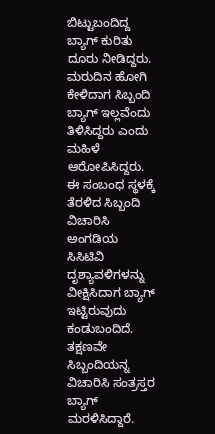ಬಿಟ್ಟುಬಂದಿದ್ದ ಬ್ಯಾಗ್ ಕುರಿತು ದೂರು ನೀಡಿದ್ದರು. ಮರುದಿನ ಹೋಗಿ ಕೇಳಿದಾಗ ಸಿಬ್ಬಂದಿ ಬ್ಯಾಗ್ ಇಲ್ಲವೆಂದು ತಿಳಿಸಿದ್ದರು ಎಂದು ಮಹಿಳೆ ಆರೋಪಿಸಿದ್ದರು. ಈ ಸಂಬಂಧ ಸ್ಥಳಕ್ಕೆ ತೆರಳಿದ ಸಿಬ್ಬಂದಿ ವಿಚಾರಿಸಿ ಅಂಗಡಿಯ ಸಿಸಿಟಿವಿ ದೃಶ್ಯಾವಳಿಗಳನ್ನು ವೀಕ್ಷಿಸಿದಾಗ ಬ್ಯಾಗ್ ಇಟ್ಟಿರುವುದು ಕಂಡುಬಂದಿದೆ. ತಕ್ಷಣವೇ ಸಿಬ್ಬಂದಿಯನ್ನ ವಿಚಾರಿಸಿ ಸಂತ್ರಸ್ತರ ಬ್ಯಾಗ್ ಮರಳಿಸಿದ್ದಾರೆ.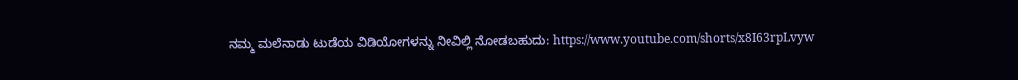ನಮ್ಮ ಮಲೆನಾಡು ಟುಡೆಯ ವಿಡಿಯೋಗಳನ್ನು ನೀವಿಲ್ಲಿ ನೋಡಬಹುದು: https://www.youtube.com/shorts/x8I63rpLvyw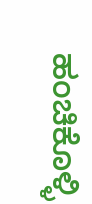ಹಂಚಿಕೊಳ್ಳಿ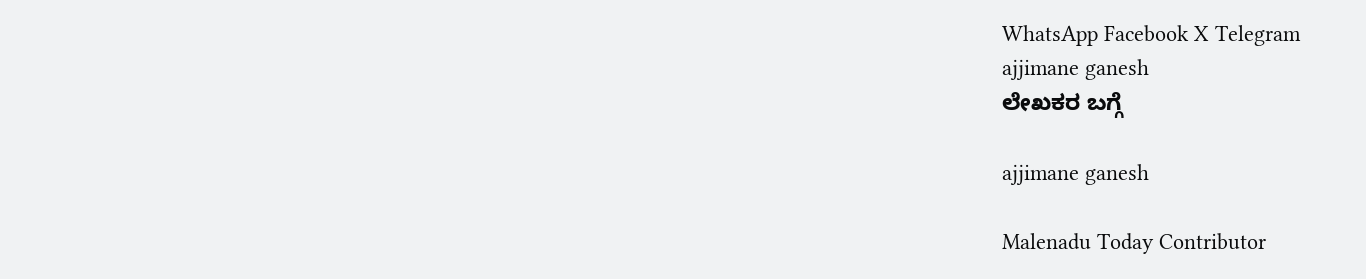WhatsApp Facebook X Telegram
ajjimane ganesh
ಲೇಖಕರ ಬಗ್ಗೆ

ajjimane ganesh

Malenadu Today Contributor